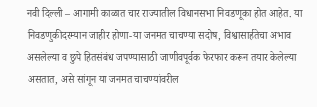नवी दिल्ली – आगामी काळात चार राज्यातील विधानसभा निवडणूका होत आहेत. या निवडणुकीदरम्यान जाहीर होणा-या जनमत चाचण्या सदोष, विश्वासार्हतेचा अभाव असलेल्या व छुपे हितसंबंध जपण्यासाठी जाणीवपूर्वक फेरफार करून तयार केलेल्या असतात, असे सांगून या जनमत चाचण्यांवरील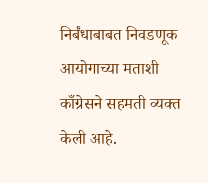निर्बंधाबाबत निवडणूक आयोगाच्या मताशी काँग्रेसने सहमती व्यक्त केली आहे.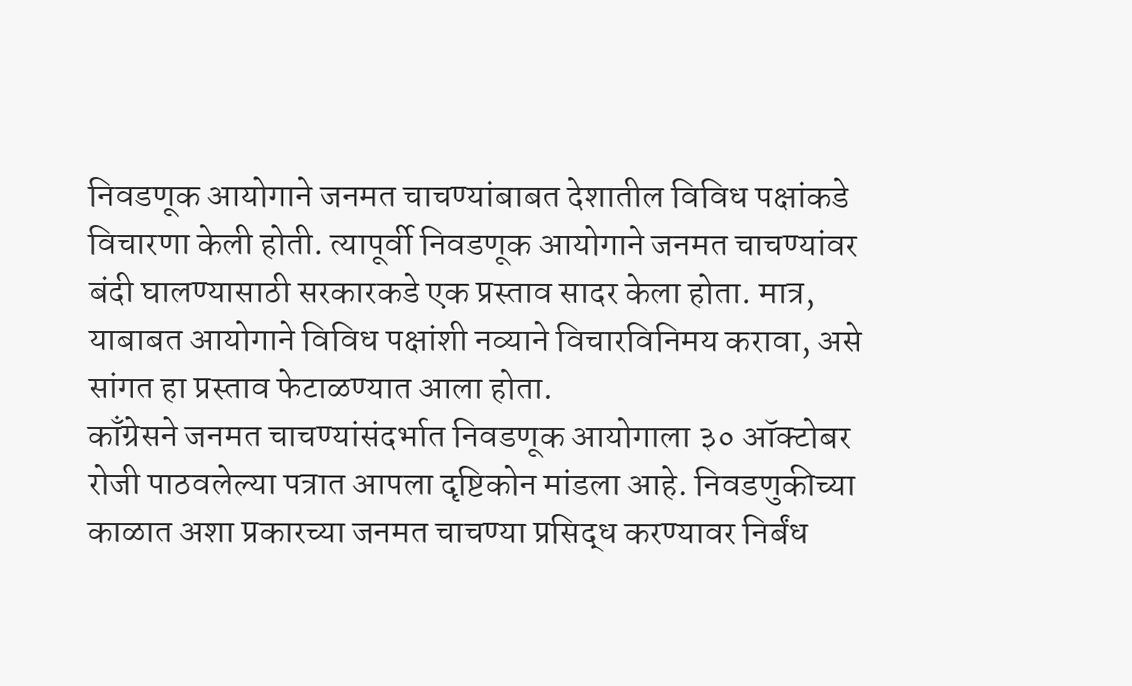निवडणूक आयोगाने जनमत चाचण्यांबाबत देशातील विविध पक्षांकडे विचारणा केली होती. त्यापूर्वी निवडणूक आयोगाने जनमत चाचण्यांवर बंदी घालण्यासाठी सरकारकडे एक प्रस्ताव सादर केला होता. मात्र, याबाबत आयोगाने विविध पक्षांशी नव्याने विचारविनिमय करावा, असे सांगत हा प्रस्ताव फेटाळण्यात आला होता.
काँग्रेसने जनमत चाचण्यांसंदर्भात निवडणूक आयोगाला ३० ऑक्टोबर रोजी पाठवलेल्या पत्रात आपला दृष्टिकोन मांडला आहे. निवडणुकीच्या काळात अशा प्रकारच्या जनमत चाचण्या प्रसिद्ध करण्यावर निर्बंध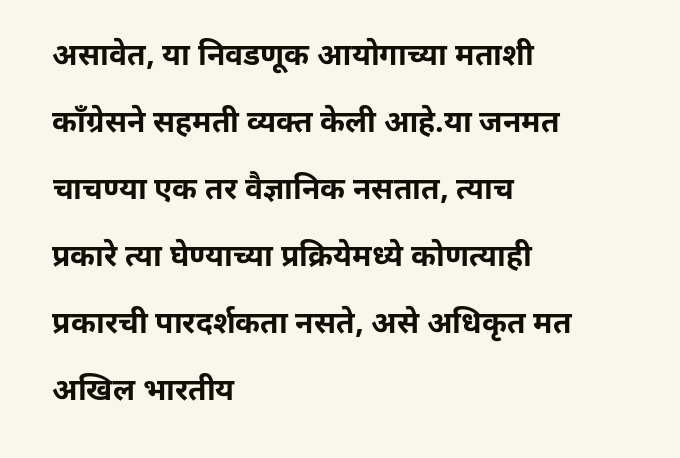असावेत, या निवडणूक आयोगाच्या मताशी काँग्रेसने सहमती व्यक्त केली आहे.या जनमत चाचण्या एक तर वैज्ञानिक नसतात, त्याच प्रकारे त्या घेण्याच्या प्रक्रियेमध्ये कोणत्याही प्रकारची पारदर्शकता नसते, असे अधिकृत मत अखिल भारतीय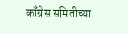काँग्रेस समितीच्या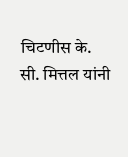चिटणीस के. सी. मित्तल यांनी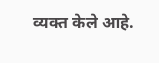व्यक्त केले आहे.